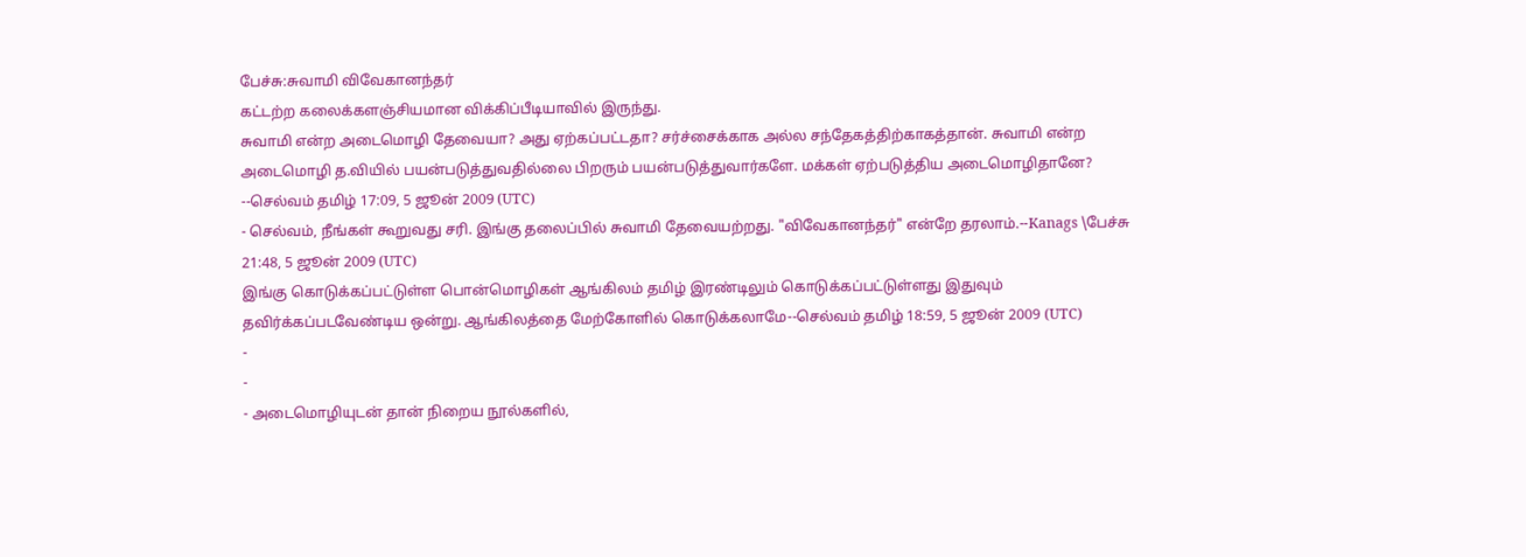பேச்சு:சுவாமி விவேகானந்தர்
கட்டற்ற கலைக்களஞ்சியமான விக்கிப்பீடியாவில் இருந்து.
சுவாமி என்ற அடைமொழி தேவையா? அது ஏற்கப்பட்டதா? சர்ச்சைக்காக அல்ல சந்தேகத்திற்காகத்தான். சுவாமி என்ற அடைமொழி த.வியில் பயன்படுத்துவதில்லை பிறரும் பயன்படுத்துவார்களே. மக்கள் ஏற்படுத்திய அடைமொழிதானே? --செல்வம் தமிழ் 17:09, 5 ஜூன் 2009 (UTC)
- செல்வம், நீங்கள் கூறுவது சரி. இங்கு தலைப்பில் சுவாமி தேவையற்றது. "விவேகானந்தர்" என்றே தரலாம்.--Kanags \பேச்சு 21:48, 5 ஜூன் 2009 (UTC)
இங்கு கொடுக்கப்பட்டுள்ள பொன்மொழிகள் ஆங்கிலம் தமிழ் இரண்டிலும் கொடுக்கப்பட்டுள்ளது இதுவும் தவிர்க்கப்படவேண்டிய ஒன்று. ஆங்கிலத்தை மேற்கோளில் கொடுக்கலாமே--செல்வம் தமிழ் 18:59, 5 ஜூன் 2009 (UTC)
-
-
- அடைமொழியுடன் தான் நிறைய நூல்களில்,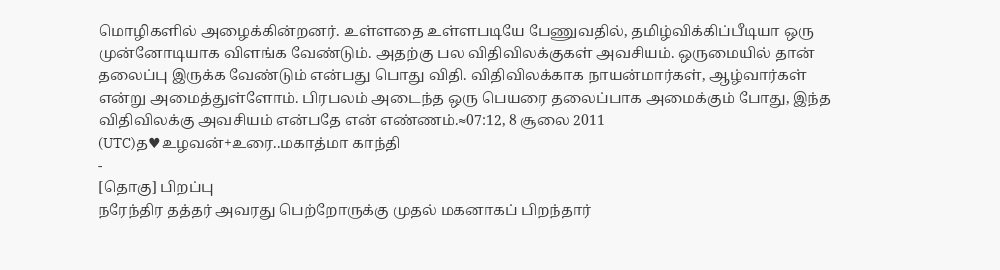மொழிகளில் அழைக்கின்றனர். உள்ளதை உள்ளபடியே பேணுவதில், தமிழ்விக்கிப்பீடியா ஒரு முன்னோடியாக விளங்க வேண்டும். அதற்கு பல விதிவிலக்குகள் அவசியம். ஒருமையில் தான் தலைப்பு இருக்க வேண்டும் என்பது பொது விதி. விதிவிலக்காக நாயன்மார்கள், ஆழ்வார்கள் என்று அமைத்துள்ளோம். பிரபலம் அடைந்த ஒரு பெயரை தலைப்பாக அமைக்கும் போது, இந்த விதிவிலக்கு அவசியம் என்பதே என் எண்ணம்.≈07:12, 8 சூலை 2011 (UTC)த♥உழவன்+உரை..மகாத்மா காந்தி
-
[தொகு] பிறப்பு
நரேந்திர தத்தர் அவரது பெற்றோருக்கு முதல் மகனாகப் பிறந்தார்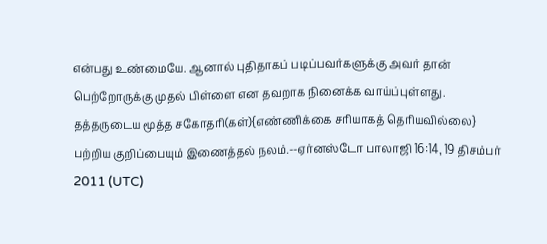என்பது உண்மையே. ஆனால் புதிதாகப் படிப்பவர்களுக்கு அவர் தான் பெற்றோருக்கு முதல் பிள்ளை என தவறாக நினைக்க வாய்ப்புள்ளது. தத்தருடைய மூத்த சகோதரி(கள்){எண்ணிக்கை சரியாகத் தெரியவில்லை} பற்றிய குறிப்பையும் இணைத்தல் நலம்.--ஏர்னஸ்டோ பாலாஜி 16:14, 19 திசம்பர் 2011 (UTC)